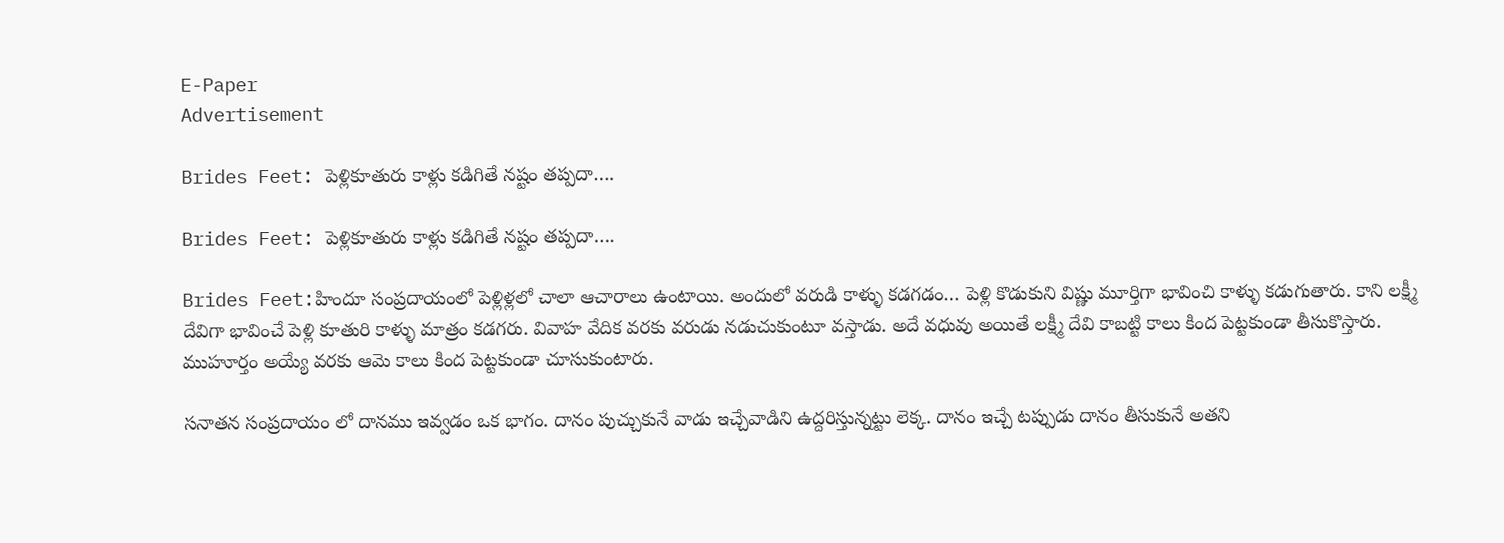E-Paper
Advertisement

Brides Feet: పెళ్లికూతురు కాళ్లు కడిగితే నష్టం తప్పదా….

Brides Feet: పెళ్లికూతురు కాళ్లు కడిగితే నష్టం తప్పదా….

Brides Feet:హిందూ సంప్రదాయంలో పెళ్లిళ్లలో చాలా ఆచారాలు ఉంటాయి. అందులో వరుడి కాళ్ళు కడగడం… పెళ్లి కొడుకుని విష్ణు మూర్తిగా భావించి కాళ్ళు కడుగుతారు. కాని లక్ష్మీ దేవిగా భావించే పెళ్లి కూతురి కాళ్ళు మాత్రం కడగరు. వివాహ వేదిక వరకు వరుడు నడుచుకుంటూ వస్తాడు. అదే వధువు అయితే లక్ష్మీ దేవి కాబట్టి కాలు కింద పెట్టకుండా తీసుకొస్తారు. ముహూర్తం అయ్యే వరకు ఆమె కాలు కింద పెట్టకుండా చూసుకుంటారు.

సనాతన సంప్రదాయం లో దానము ఇవ్వడం ఒక భాగం. దానం పుచ్చుకునే వాడు ఇచ్చేవాడిని ఉద్దరిస్తున్నట్టు లెక్క. దానం ఇచ్చే టప్పుడు దానం తీసుకునే అతని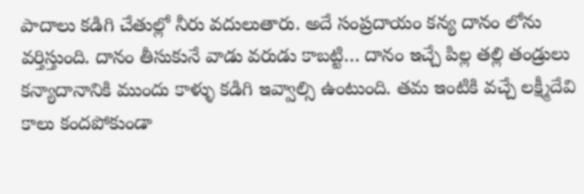పాదాలు కడిగి చేతుల్లో నీరు వదులుతారు. అదే సంప్రదాయం కన్య దానం లోను వర్తిస్తుంది. దానం తీసుకునే వాడు వరుడు కాబట్టి… దానం ఇచ్చే పిల్ల తల్లి తండ్రులు కన్యాదానానికి ముందు కాళ్ళు కడిగి ఇవ్వాల్సి ఉంటుంది. తమ ఇంటికి వచ్చే లక్ష్మీదేవి కాలు కందపోకుండా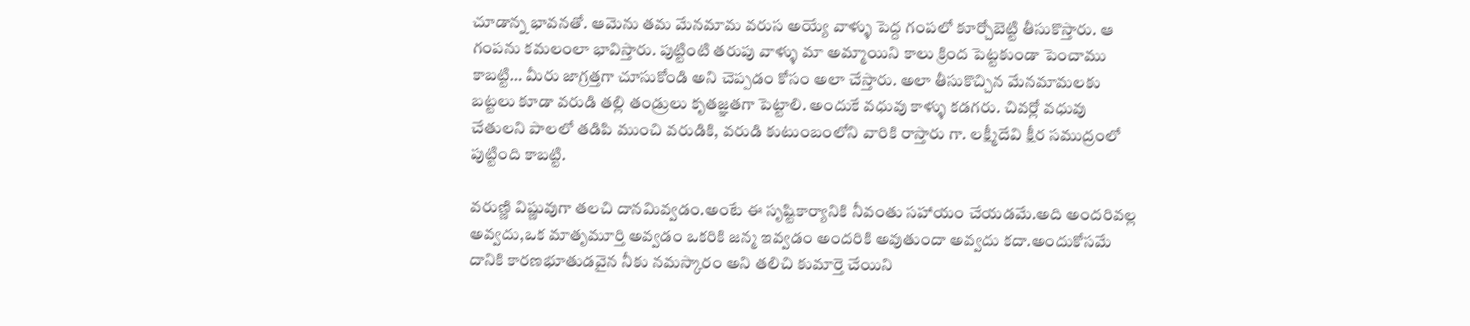చూడాన్న భావనతో. ఆమెను తమ మేనమామ వరుస అయ్యే వాళ్ళు పెద్ద గంపలో కూర్చోబెట్టి తీసుకొస్తారు. ఆ గంపను కమలంలా భావిస్తారు. పుట్టింటి తరుపు వాళ్ళు మా అమ్మాయిని కాలు క్రింద పెట్టకుండా పెంచాము కాబట్టి… మీరు జాగ్రత్తగా చూసుకోండి అని చెప్పడం కోసం అలా చేస్తారు. అలా తీసుకొచ్చిన మేనమామలకు బట్టలు కూడా వరుడి తల్లి తండ్రులు కృతజ్ఞతగా పెట్టాలి. అందుకే వధువు కాళ్ళు కడగరు. చివర్లో వధువు చేతులని పాలలో తడిపి ముంచి వరుడికి, వరుడి కుటుంబంలోని వారికి రాస్తారు గా. లక్ష్మీదేవి క్షీర సముద్రంలో పుట్టింది కాబట్టి.

వరుణ్ణి విష్ణువుగా తలచి దానమివ్వడం.అంటే ఈ సృష్టికార్యానికి నీవంతు సహాయం చేయడమే.అది అందరివల్ల అవ్వదు,ఒక మాతృమూర్తి అవ్వడం ఒకరికి జన్మ ఇవ్వడం అందరికి అవుతుందా అవ్వదు కదా.అందుకోసమే దానికి కారణభూతుడవైన నీకు నమస్కారం అని తలిచి కుమార్తె చేయిని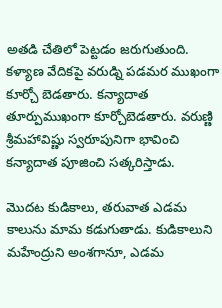అతడి చేతిలో పెట్టడం జరుగుతుంది. కళ్యాణ వేదికపై వరుడ్ని పడమర ముఖంగా కూర్చో బెడతారు. కన్యాదాత తూర్పుముఖంగా కూర్చోబెడతారు. వరుణ్ణి శ్రీమహావిష్ణు స్వరూపునిగా భావించి కన్యాదాత పూజించి సత్కరిస్తాడు.

మొదట కుడికాలు, తరువాత ఎడమ కాలును మామ కడుగుతాడు. కుడికాలుని మహేంద్రుని అంశగానూ, ఎడమ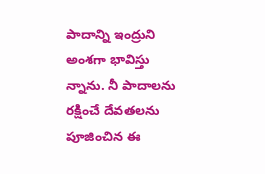పాదాన్ని ఇంద్రుని అంశగా భావిస్తు న్నాను. నీ పాదాలను రక్షించే దేవతలను పూజించిన ఈ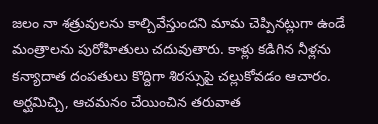జలం నా శత్రువులను కాల్చివేస్తుందని మామ చెప్పినట్లుగా ఉండే మంత్రాలను పురోహితులు చదువుతారు. కాళ్లు కడిగిన నీళ్లను కన్యాదాత దంపతులు కొద్దిగా శిరస్సుపై చల్లుకోవడం ఆచారం. అర్ఘమిచ్చి, ఆచమనం చేయించిన తరువాత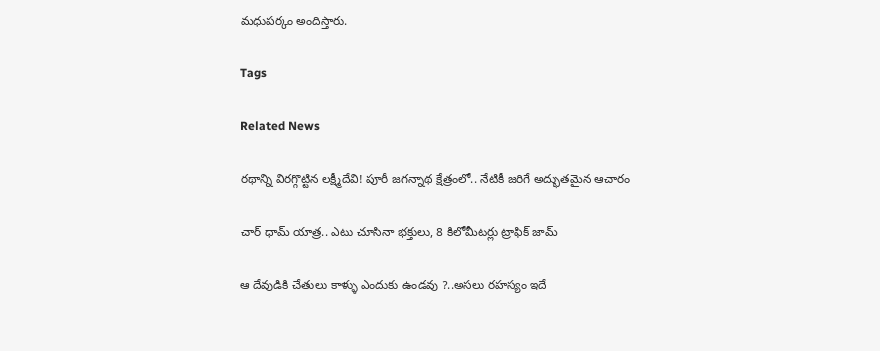మధుపర్కం అందిస్తారు.

Tags

Related News

రథాన్ని విరగ్గొట్టిన లక్ష్మీదేవి! పూరీ జగన్నాథ క్షేత్రంలో.. నేటికీ జరిగే అద్భుతమైన ఆచారం

చార్ ధామ్ యాత్ర.. ఎటు చూసినా భక్తులు, 8 కిలోమీటర్లు ట్రాఫిక్ జామ్

ఆ దేవుడికి చేతులు కాళ్ళు ఎందుకు ఉండవు ?..అసలు రహస్యం ఇదే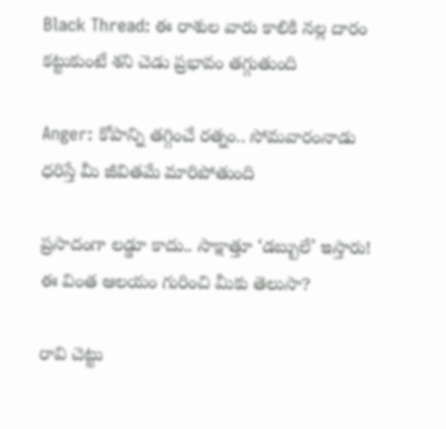Black Thread: ఈ రాశుల వారు కాలికి నల్ల దారం కట్టుకుంటే శని చెడు ప్రభావం తగ్గుతుంది

Anger: కోపాన్ని తగ్గించే రత్నం.. సోమవారంనాడు ధరిస్తే మీ జీవితమే మారిపోతుంది

ప్రసాదంగా లడ్డూ కాదు.. సాక్షాత్తూ ‘డబ్బులే’ ఇస్తారు! ఈ వింత ఆలయం గురించి మీకు తెలుసా?

రావి చెట్టు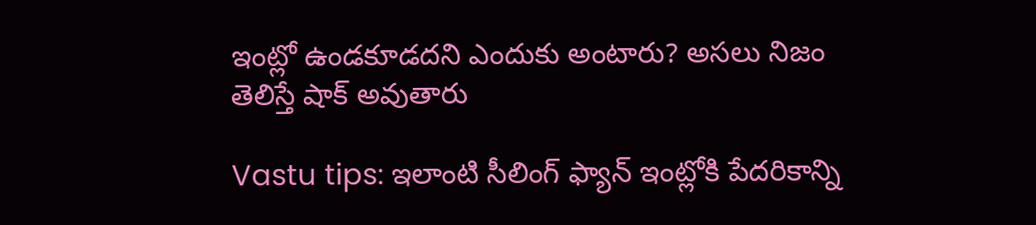ఇంట్లో ఉండకూడదని ఎందుకు అంటారు? అసలు నిజం తెలిస్తే షాక్ అవుతారు

Vastu tips: ఇలాంటి సీలింగ్ ఫ్యాన్ ఇంట్లోకి పేదరికాన్ని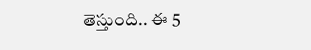తెస్తుంది.. ఈ 5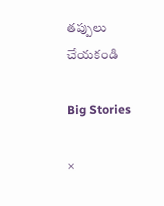తప్పులు చేయకండి

Big Stories

×